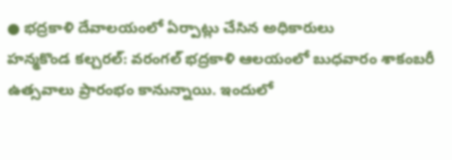● భద్రకాళి దేవాలయంలో ఏర్పాట్లు చేసిన అధికారులు
హన్మకొండ కల్చరల్: వరంగల్ భద్రకాళి ఆలయంలో బుధవారం శాకంబరీ ఉత్సవాలు ప్రారంభం కానున్నాయి. ఇందులో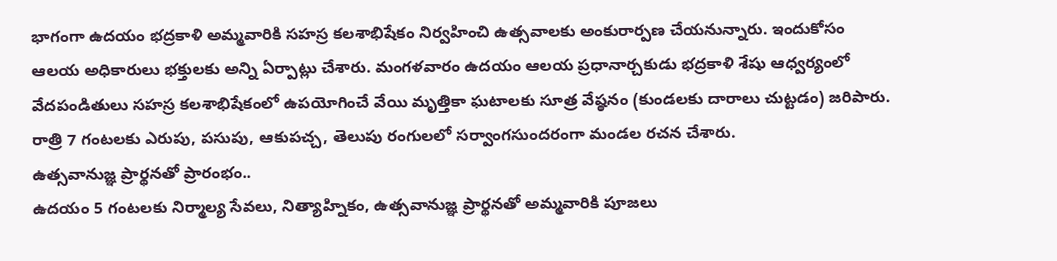భాగంగా ఉదయం భద్రకాళి అమ్మవారికి సహస్ర కలశాభిషేకం నిర్వహించి ఉత్సవాలకు అంకురార్పణ చేయనున్నారు. ఇందుకోసం ఆలయ అధికారులు భక్తులకు అన్ని ఏర్పాట్లు చేశారు. మంగళవారం ఉదయం ఆలయ ప్రధానార్చకుడు భద్రకాళి శేషు ఆధ్వర్యంలో వేదపండితులు సహస్ర కలశాభిషేకంలో ఉపయోగించే వేయి మృత్తికా ఘటాలకు సూత్ర వేష్ఠనం (కుండలకు దారాలు చుట్టడం) జరిపారు. రాత్రి 7 గంటలకు ఎరుపు, పసుపు, ఆకుపచ్చ, తెలుపు రంగులలో సర్వాంగసుందరంగా మండల రచన చేశారు.
ఉత్సవానుజ్ఞ ప్రార్థనతో ప్రారంభం..
ఉదయం 5 గంటలకు నిర్మాల్య సేవలు, నిత్యాహ్నికం, ఉత్సవానుజ్ఞ ప్రార్థనతో అమ్మవారికి పూజలు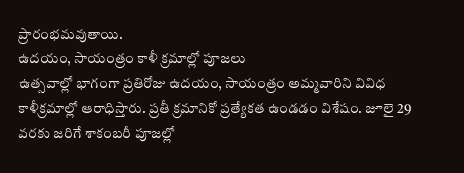ప్రారంభమవుతాయి.
ఉదయం, సాయంత్రం కాళీ క్రమాల్లో పూజలు
ఉత్సవాల్లో భాగంగా ప్రతిరోజు ఉదయం, సాయంత్రం అమ్మవారిని వివిధ కాళీక్రమాల్లో ఆరాధిస్తారు. ప్రతీ క్రమానికో ప్రత్యేకత ఉండడం విశేషం. జూలై 29 వరకు జరిగే శాకంబరీ పూజల్లో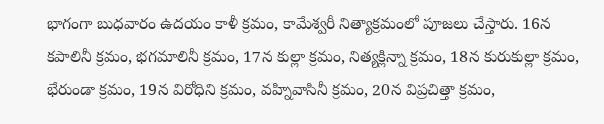భాగంగా బుధవారం ఉదయం కాళీ క్రమం, కామేశ్వరీ నిత్యాక్రమంలో పూజలు చేస్తారు. 16న కపాలినీ క్రమం, భగమాలినీ క్రమం, 17న కుల్లా క్రమం, నిత్యక్లిన్నా క్రమం, 18న కురుకుల్లా క్రమం, భేరుండా క్రమం, 19న విరోధిని క్రమం, వహ్నివాసినీ క్రమం, 20న విప్రచిత్తా క్రమం,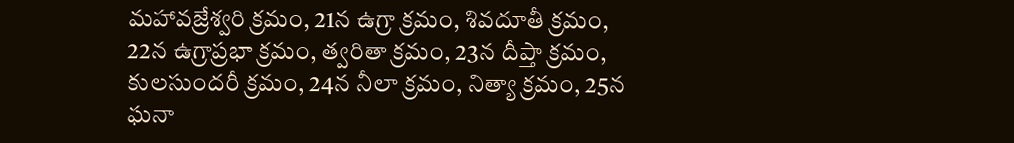మహావజ్రేశ్వరి క్రమం, 21న ఉగ్రా క్రమం, శివదూతీ క్రమం, 22న ఉగ్రాప్రభా క్రమం, త్వరితా క్రమం, 23న దీప్తా క్రమం, కులసుందరీ క్రమం, 24న నీలా క్రమం, నిత్యా క్రమం, 25న ఘనా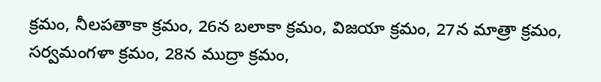క్రమం, నీలపతాకా క్రమం, 26న బలాకా క్రమం, విజయా క్రమం, 27న మాత్రా క్రమం, సర్వమంగళా క్రమం, 28న ముద్రా క్రమం,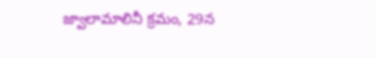జ్వాలామాలినీ క్రమం, 29న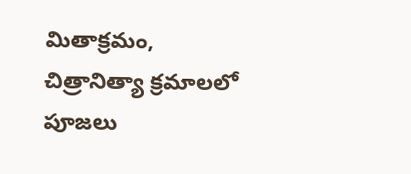మితాక్రమం, చిత్రానిత్యా క్రమాలలో పూజలు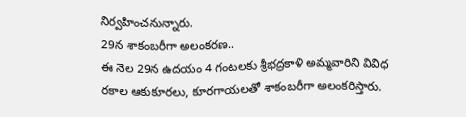నిర్వహించనున్నారు.
29న శాకంబరీగా అలంకరణ..
ఈ నెల 29న ఉదయం 4 గంటలకు శ్రీభద్రకాళి అమ్మవారిని వివిధ రకాల ఆకుకూరలు, కూరగాయలతో శాకంబరీగా అలంకరిస్తారు.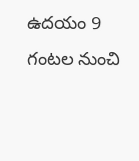ఉదయం 9 గంటల నుంచి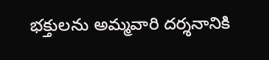భక్తులను అమ్మవారి దర్శనానికి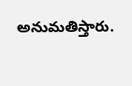అనుమతిస్తారు.